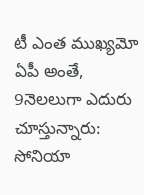టీ ఎంత ముఖ్యమో ఏపీ అంతే, 9నెలలుగా ఎదురు చూస్తున్నారు: సోనియా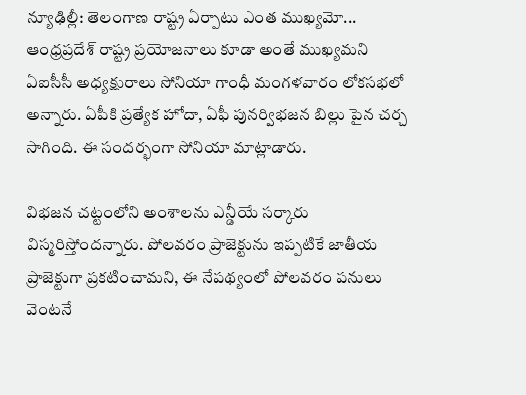న్యూఢిల్లీ: తెలంగాణ రాష్ట్ర ఏర్పాటు ఎంత ముఖ్యమో... ఆంధ్రప్రదేశ్ రాష్ట్ర ప్రయోజనాలు కూడా అంతే ముఖ్యమని ఏఐసీసీ అధ్యక్షురాలు సోనియా గాంధీ మంగళవారం లోకసభలో అన్నారు. ఏపీకి ప్రత్యేక హోదా, ఏఫీ పునర్విభజన బిల్లు పైన చర్చ సాగింది. ఈ సందర్భంగా సోనియా మాట్లాడారు.

విభజన చట్టంలోని అంశాలను ఎన్డీయే సర్కారు విస్మరిస్తోందన్నారు. పోలవరం ప్రాజెక్టును ఇప్పటికే జాతీయ ప్రాజెక్టుగా ప్రకటించామని, ఈ నేపథ్యంలో పోలవరం పనులు వెంటనే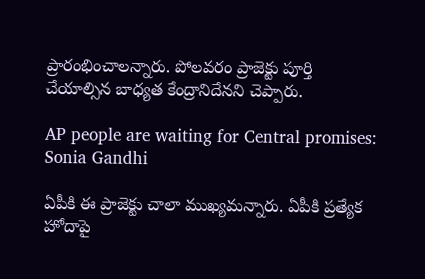ప్రారంభించాలన్నారు. పోలవరం ప్రాజెక్టు పూర్తి చేయాల్సిన బాధ్యత కేంద్రానిదేనని చెప్పారు.

AP people are waiting for Central promises: Sonia Gandhi

ఏపీకి ఈ ప్రాజెక్టు చాలా ముఖ్యమన్నారు. ఏపీకి ప్రత్యేక హోదాపై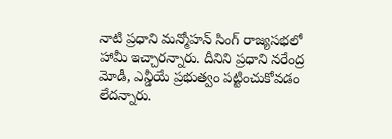నాటి ప్రధాని మన్మోహన్ సింగ్ రాజ్యసభలో హామీ ఇచ్చారన్నారు. దీనిని ప్రధాని నరేంద్ర మోడీ, ఎన్డీయే ప్రభుత్వం పట్టించుకోవడం లేదన్నారు.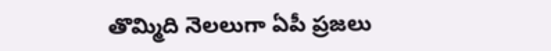తొమ్మిది నెలలుగా ఏపీ ప్రజలు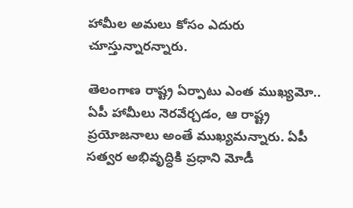హామీల అమలు కోసం ఎదురు చూస్తున్నారన్నారు.

తెలంగాణ రాష్ట్ర ఏర్పాటు ఎంత ముఖ్యమో.. ఏపీ హామీలు నెరవేర్చడం, ఆ రాష్ట్ర ప్రయోజనాలు అంతే ముఖ్యమన్నారు. ఏపీ సత్వర అభివృద్ధికి ప్రధాని మోడీ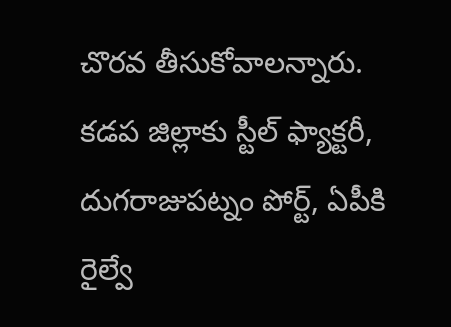చొరవ తీసుకోవాలన్నారు. కడప జిల్లాకు స్టీల్ ఫ్యాక్టరీ, దుగరాజుపట్నం పోర్ట్, ఏపీకి రైల్వే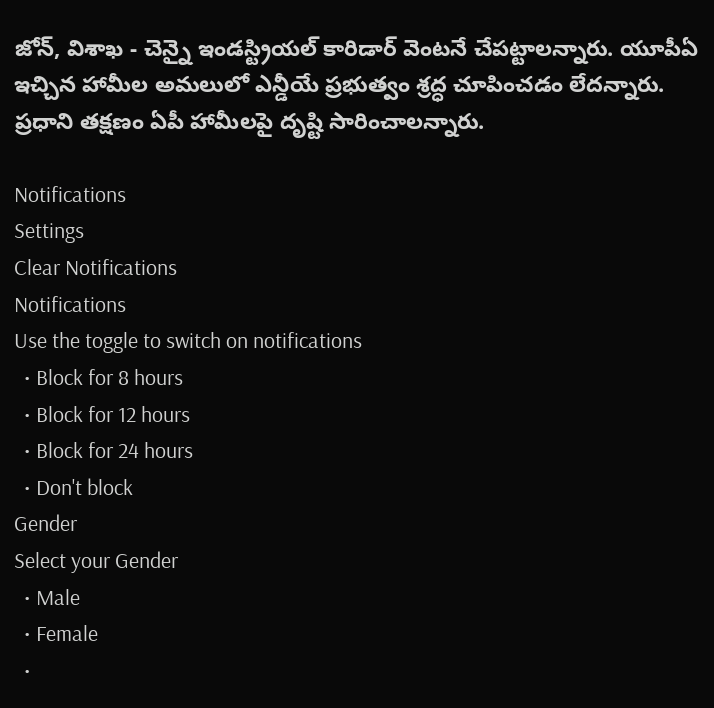జోన్, విశాఖ - చెన్నై ఇండస్ట్రియల్ కారిడార్ వెంటనే చేపట్టాలన్నారు. యూపీఏ ఇచ్చిన హామీల అమలులో ఎన్డీయే ప్రభుత్వం శ్రద్ధ చూపించడం లేదన్నారు. ప్రధాని తక్షణం ఏపీ హామీలపై దృష్టి సారించాలన్నారు.

Notifications
Settings
Clear Notifications
Notifications
Use the toggle to switch on notifications
  • Block for 8 hours
  • Block for 12 hours
  • Block for 24 hours
  • Don't block
Gender
Select your Gender
  • Male
  • Female
  •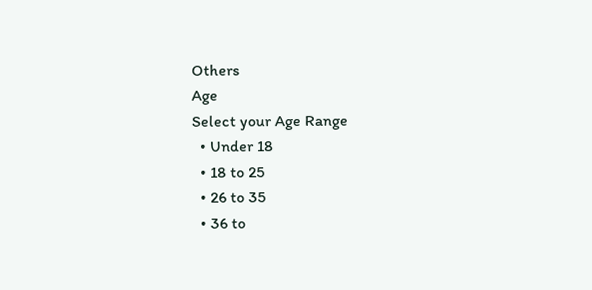Others
Age
Select your Age Range
  • Under 18
  • 18 to 25
  • 26 to 35
  • 36 to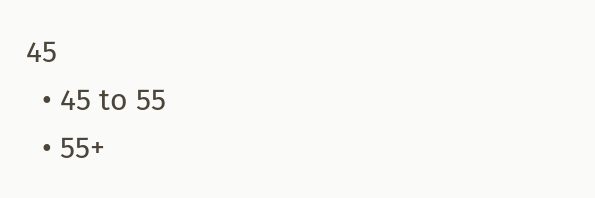45
  • 45 to 55
  • 55+